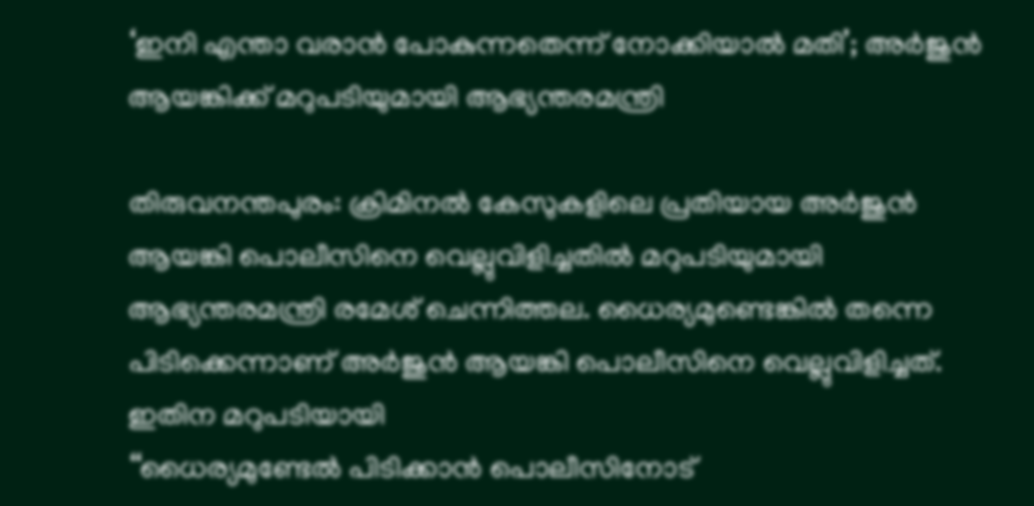‘ഇനി എന്താ വരാന്‍ പോകുന്നതെന്ന് നോക്കിയാല്‍ മതി’; അര്‍ജുന്‍ ആയങ്കിക്ക് മറുപടിയുമായി ആഭ്യന്തരമന്ത്രി

തിരുവനന്തപുരം: ക്രിമിനൽ കേസുകളിലെ പ്രതിയായ അര്‍ജുന്‍ ആയങ്കി പൊലീസിനെ വെല്ലുവിളിച്ചതില്‍ മറുപടിയുമായി ആഭ്യന്തരമന്ത്രി രമേശ് ചെന്നിത്തല. ധൈര്യമുണ്ടെങ്കിൽ തന്നെ പിടിക്കെന്നാണ് അര്‍ജുന്‍ ആയങ്കി പൊലീസിനെ വെല്ലുവിളിച്ചത്. ഇതിന മറുപടിയായി
‘‘ധൈര്യമുണ്ടേല്‍ പിടിക്കാന്‍ പൊലീസിനോട്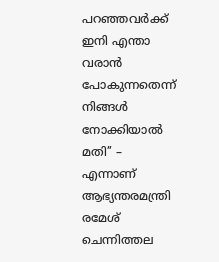പറഞ്ഞവര്‍ക്ക് ഇനി എന്താ വരാന്‍ പോകുന്നതെന്ന് നിങ്ങള്‍ നോക്കിയാല്‍ മതി’’ – എന്നാണ് ആഭ്യന്തരമന്ത്രി രമേശ് ചെന്നിത്തല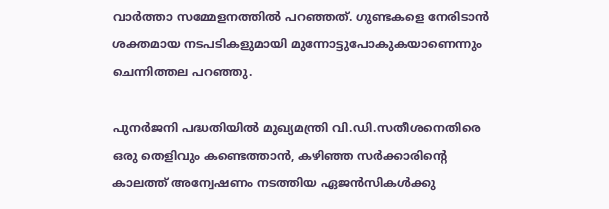വാർത്താ സമ്മേളനത്തിൽ പറഞ്ഞത്. ഗുണ്ടകളെ നേരിടാന്‍ ശക്തമായ നടപടികളുമായി മുന്നോട്ടുപോകുകയാണെന്നും ചെന്നിത്തല പറഞ്ഞു.

പുനര്‍ജനി പദ്ധതിയില്‍ മുഖ്യമന്ത്രി വി.ഡി.സതീശനെതിരെ ഒരു തെളിവും കണ്ടെത്താന്‍, കഴിഞ്ഞ സര്‍ക്കാരിന്റെ കാലത്ത് അന്വേഷണം നടത്തിയ ഏജന്‍സികള്‍ക്കു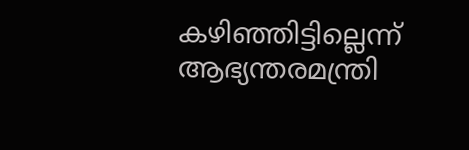കഴിഞ്ഞിട്ടില്ലെന്ന് ആഭ്യന്തരമന്ത്രി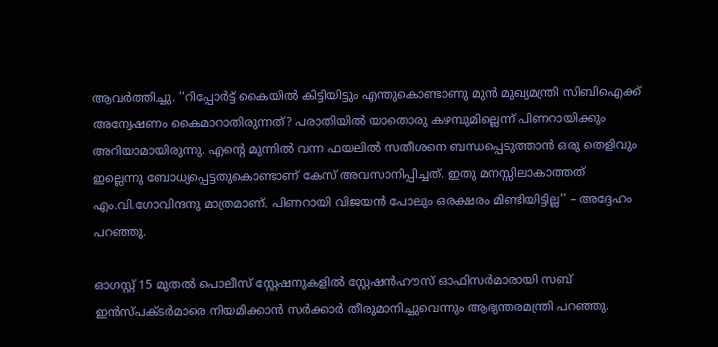ആവർത്തിച്ചു. ‘‘റിപ്പോര്‍ട്ട് കൈയില്‍ കിട്ടിയിട്ടും എന്തുകൊണ്ടാണു മുന്‍ മുഖ്യമന്ത്രി സിബിഐക്ക് അന്വേഷണം കൈമാറാതിരുന്നത്? പരാതിയിൽ യാതൊരു കഴമ്പുമില്ലെന്ന് പിണറായിക്കും അറിയാമായിരുന്നു. എന്റെ മുന്നില്‍ വന്ന ഫയലില്‍ സതീശനെ ബന്ധപ്പെടുത്താന്‍ ഒരു തെളിവും ഇല്ലെന്നു ബോധ്യപ്പെട്ടതുകൊണ്ടാണ് കേസ് അവസാനിപ്പിച്ചത്. ഇതു മനസ്സിലാകാത്തത് എം.വി.ഗോവിന്ദനു മാത്രമാണ്. പിണറായി വിജയന്‍ പോലും ഒരക്ഷരം മിണ്ടിയിട്ടില്ല’’ – അദ്ദേഹം പറഞ്ഞു.

ഓഗസ്റ്റ് 15 മുതല്‍ പൊലീസ് സ്റ്റേഷനുകളില്‍ സ്റ്റേഷന്‍ഹൗസ് ഓഫിസര്‍മാരായി സബ് ഇന്‍സ്പക്ടര്‍മാരെ നിയമിക്കാന്‍ സര്‍ക്കാർ തീരുമാനിച്ചുവെന്നും ആഭ്യന്തരമന്ത്രി പറഞ്ഞു.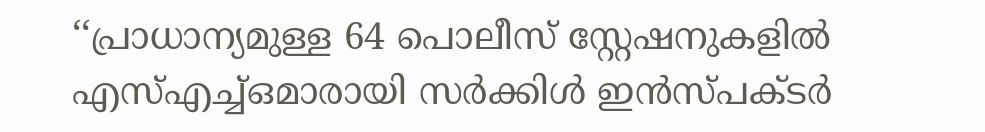‘‘പ്രാധാന്യമുള്ള 64 പൊലീസ് സ്റ്റേഷനുകളില്‍ എസ്എച്ച്ഒമാരായി സര്‍ക്കിള്‍ ഇന്‍സ്പക്ടർ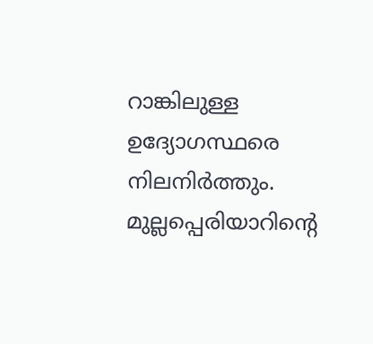റാങ്കിലുള്ള ഉദ്യോഗസ്ഥരെ നിലനിര്‍ത്തും. മുല്ലപ്പെരിയാറിന്റെ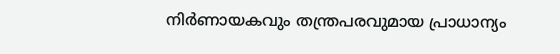നിര്‍ണായകവും തന്ത്രപരവുമായ പ്രാധാന്യം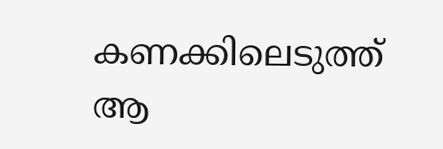കണക്കിലെടുത്ത് ആ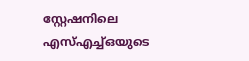സ്റ്റേഷനിലെ എസ്എച്ച്ഒയുടെ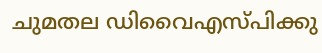ചുമതല ഡിവൈഎസ്പിക്കു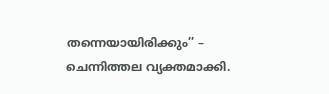തന്നെയായിരിക്കും’’ – ചെന്നിത്തല വ്യക്തമാക്കി.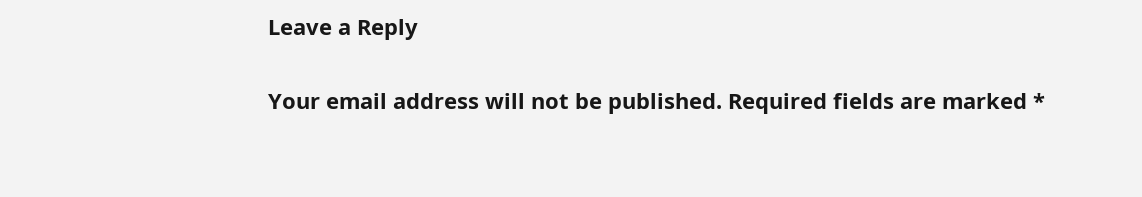Leave a Reply

Your email address will not be published. Required fields are marked *